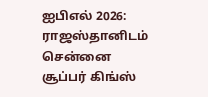ஐபிஎல் 2026: ராஜஸ்தானிடம் சென்னை சூப்பர் கிங்ஸ்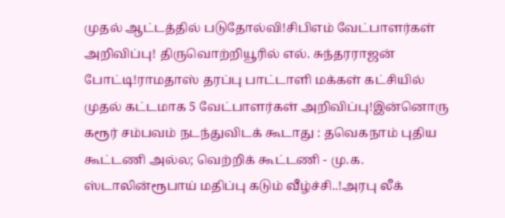முதல் ஆட்டத்தில் படுதோல்வி!சிபிஎம் வேட்பாளர்கள் அறிவிப்பு! திருவொற்றியூரில் எல். சுந்தரராஜன் போட்டி!ராமதாஸ் தரப்பு பாட்டாளி மக்கள் கட்சியில் முதல் கட்டமாக 5 வேட்பாளர்கள் அறிவிப்பு!இன்னொரு கரூர் சம்பவம் நடந்துவிடக் கூடாது : தவெகநாம் புதிய கூட்டணி அல்ல; வெற்றிக் கூட்டணி - மு.க. ஸ்டாலின்ரூபாய் மதிப்பு கடும் வீழ்ச்சி..!அரபு லீக்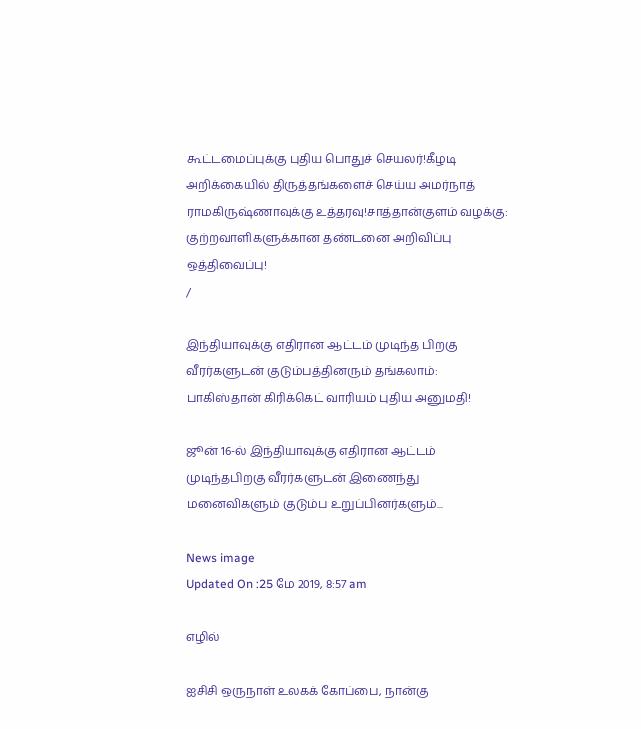கூட்டமைப்புக்கு புதிய பொதுச் செயலர்!கீழடி அறிக்கையில் திருத்தங்களைச் செய்ய அமர்நாத் ராமகிருஷ்ணாவுக்கு உத்தரவு!சாத்தான்குளம் வழக்கு: குற்றவாளிகளுக்கான தண்டனை அறிவிப்பு ஒத்திவைப்பு!
/

இந்தியாவுக்கு எதிரான ஆட்டம் முடிந்த பிறகு வீரர்களுடன் குடும்பத்தினரும் தங்கலாம்: பாகிஸ்தான் கிரிக்கெட் வாரியம் புதிய அனுமதி!

ஜூன் 16-ல் இந்தியாவுக்கு எதிரான ஆட்டம் முடிந்தபிறகு வீரர்களுடன் இணைந்து மனைவிகளும் குடும்ப உறுப்பினர்களும்...

News image
Updated On :25 மே 2019, 8:57 am

எழில்

ஐசிசி ஒருநாள் உலகக் கோப்பை, நான்கு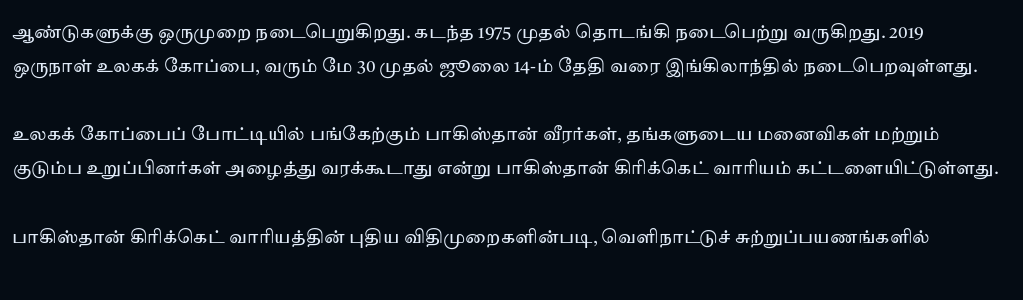ஆண்டுகளுக்கு ஒருமுறை நடைபெறுகிறது. கடந்த 1975 முதல் தொடங்கி நடைபெற்று வருகிறது. 2019 ஒருநாள் உலகக் கோப்பை, வரும் மே 30 முதல் ஜூலை 14-ம் தேதி வரை இங்கிலாந்தில் நடைபெறவுள்ளது.

உலகக் கோப்பைப் போட்டியில் பங்கேற்கும் பாகிஸ்தான் வீரர்கள், தங்களுடைய மனைவிகள் மற்றும் குடும்ப உறுப்பினர்கள் அழைத்து வரக்கூடாது என்று பாகிஸ்தான் கிரிக்கெட் வாரியம் கட்டளையிட்டுள்ளது.

பாகிஸ்தான் கிரிக்கெட் வாரியத்தின் புதிய விதிமுறைகளின்படி, வெளிநாட்டுச் சுற்றுப்பயணங்களில்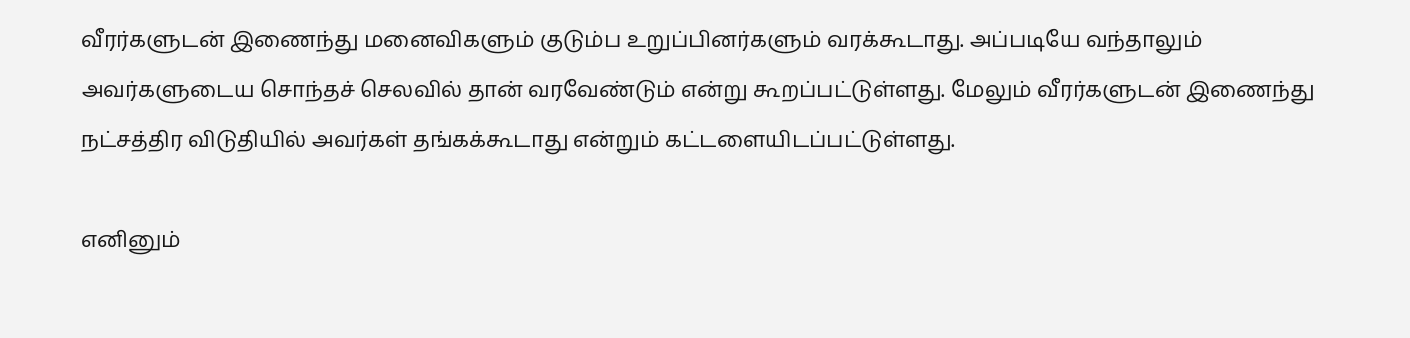வீரர்களுடன் இணைந்து மனைவிகளும் குடும்ப உறுப்பினர்களும் வரக்கூடாது. அப்படியே வந்தாலும் அவர்களுடைய சொந்தச் செலவில் தான் வரவேண்டும் என்று கூறப்பட்டுள்ளது. மேலும் வீரர்களுடன் இணைந்து நட்சத்திர விடுதியில் அவர்கள் தங்கக்கூடாது என்றும் கட்டளையிடப்பட்டுள்ளது.

எனினும்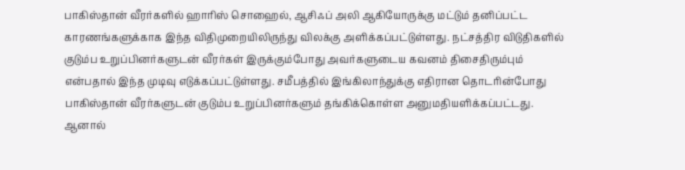பாகிஸ்தான் வீரர்களில் ஹாரிஸ் சொஹைல், ஆசிஃப் அலி ஆகியோருக்கு மட்டும் தனிப்பட்ட காரணங்களுக்காக இந்த விதிமுறையிலிருந்து விலக்கு அளிக்கப்பட்டுள்ளது. நட்சத்திர விடுதிகளில் குடும்ப உறுப்பினர்களுடன் வீரர்கள் இருக்கும்போது அவர்களுடைய கவனம் திசைதிரும்பும் என்பதால் இந்த முடிவு எடுக்கப்பட்டுள்ளது. சமீபத்தில் இங்கிலாந்துக்கு எதிரான தொடரின்போது பாகிஸ்தான் வீரர்களுடன் குடும்ப உறுப்பினர்களும் தங்கிக்கொள்ள அனுமதியளிக்கப்பட்டது. ஆனால்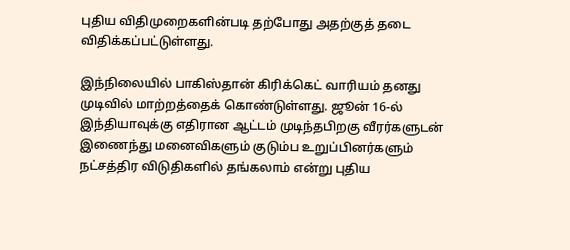புதிய விதிமுறைகளின்படி தற்போது அதற்குத் தடை விதிக்கப்பட்டுள்ளது.

இந்நிலையில் பாகிஸ்தான் கிரிக்கெட் வாரியம் தனது முடிவில் மாற்றத்தைக் கொண்டுள்ளது. ஜூன் 16-ல் இந்தியாவுக்கு எதிரான ஆட்டம் முடிந்தபிறகு வீரர்களுடன் இணைந்து மனைவிகளும் குடும்ப உறுப்பினர்களும் நட்சத்திர விடுதிகளில் தங்கலாம் என்று புதிய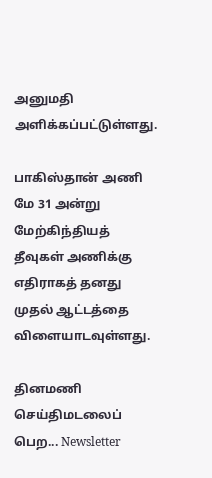அனுமதி அளிக்கப்பட்டுள்ளது.

பாகிஸ்தான் அணி மே 31 அன்று மேற்கிந்தியத் தீவுகள் அணிக்கு எதிராகத் தனது முதல் ஆட்டத்தை விளையாடவுள்ளது.

தினமணி செய்திமடலைப் பெற... Newsletter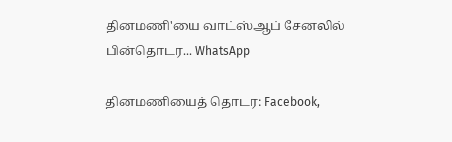தினமணி'யை வாட்ஸ்ஆப் சேனலில் பின்தொடர... WhatsApp

தினமணியைத் தொடர: Facebook,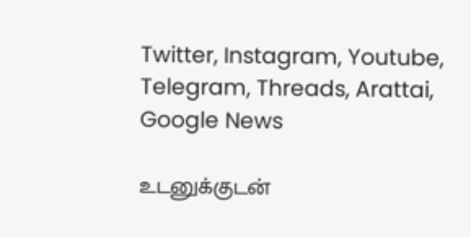Twitter, Instagram, Youtube, Telegram, Threads, Arattai, Google News

உடனுக்குடன்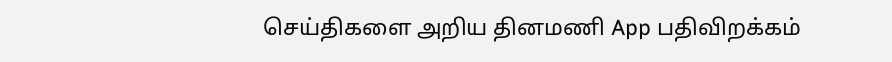செய்திகளை அறிய தினமணி App பதிவிறக்கம்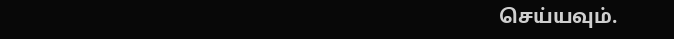செய்யவும்.